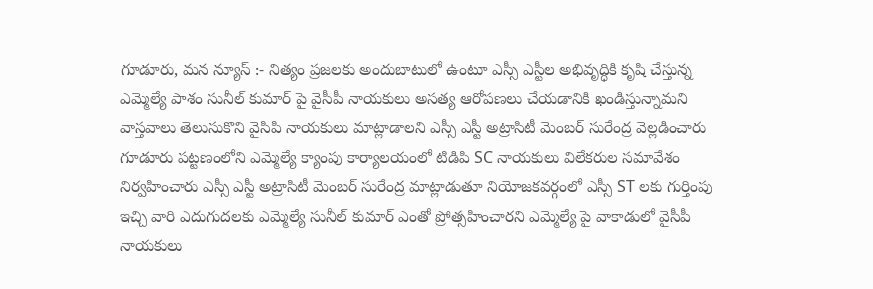గూడూరు, మన న్యూస్ :- నిత్యం ప్రజలకు అందుబాటులో ఉంటూ ఎస్సీ ఎస్టీల అభివృద్ధికి కృషి చేస్తున్న ఎమ్మెల్యే పాశం సునీల్ కుమార్ పై వైసీపీ నాయకులు అసత్య ఆరోపణలు చేయడానికి ఖండిస్తున్నామని వాస్తవాలు తెలుసుకొని వైసిపి నాయకులు మాట్లాడాలని ఎస్సీ ఎస్టీ అట్రాసిటీ మెంబర్ సురేంద్ర వెల్లడించారు
గూడూరు పట్టణంలోని ఎమ్మెల్యే క్యాంపు కార్యాలయంలో టిడిపి SC నాయకులు విలేకరుల సమావేశం నిర్వహించారు ఎస్సీ ఎస్టీ అట్రాసిటీ మెంబర్ సురేంద్ర మాట్లాడుతూ నియోజకవర్గంలో ఎస్సీ ST లకు గుర్తింపు ఇచ్చి వారి ఎదుగుదలకు ఎమ్మెల్యే సునీల్ కుమార్ ఎంతో ప్రోత్సహించారని ఎమ్మెల్యే పై వాకాడులో వైసీపీ నాయకులు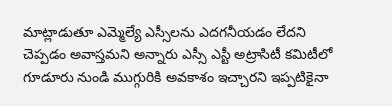మాట్లాడుతూ ఎమ్మెల్యే ఎస్సీలను ఎదగనీయడం లేదని చెప్పడం అవాస్తమని అన్నారు ఎస్సీ ఎస్టీ అట్రాసిటీ కమిటీలో గూడూరు నుండి ముగ్గురికి అవకాశం ఇచ్చారని ఇప్పటికైనా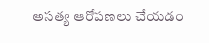అసత్య ఆరోపణలు చేయడం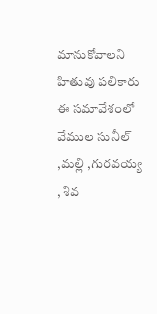మానుకోవాలని హితువు పలికారు ఈ సమావేశంలో వేముల సునీల్ ,మల్లి ,గురవయ్య , శివ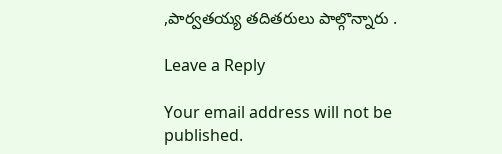,పార్వతయ్య తదితరులు పాల్గొన్నారు .

Leave a Reply

Your email address will not be published.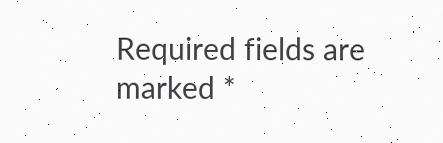Required fields are marked *